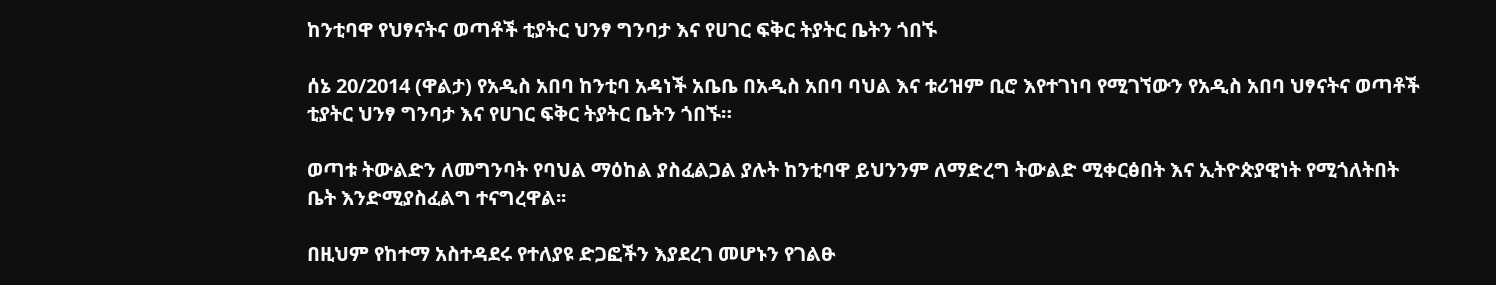ከንቲባዋ የህፃናትና ወጣቶች ቲያትር ህንፃ ግንባታ እና የሀገር ፍቅር ትያትር ቤትን ጎበኙ

ሰኔ 20/2014 (ዋልታ) የአዲስ አበባ ከንቲባ አዳነች አቤቤ በአዲስ አበባ ባህል እና ቱሪዝም ቢሮ እየተገነባ የሚገኘውን የአዲስ አበባ ህፃናትና ወጣቶች ቲያትር ህንፃ ግንባታ እና የሀገር ፍቅር ትያትር ቤትን ጎበኙ።

ወጣቱ ትውልድን ለመግንባት የባህል ማዕከል ያስፈልጋል ያሉት ከንቲባዋ ይህንንም ለማድረግ ትውልድ ሚቀርፅበት እና ኢትዮጵያዊነት የሚጎለትበት ቤት እንድሚያስፈልግ ተናግረዋል፡፡

በዚህም የከተማ አስተዳደሩ የተለያዩ ድጋፎችን እያደረገ መሆኑን የገልፁ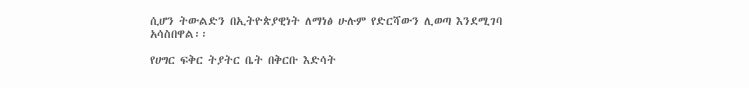ሲሆን ትውልድን በኢትዮጵያዊነት ለማነፅ ሁሉም የድርሻውን ሊወጣ እንደሚገባ አሳስበዋል፡፡

የሀግር ፍቅር ትያትር ቤት በቅርቡ እድሳት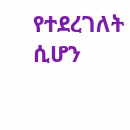የተደረገለት ሲሆን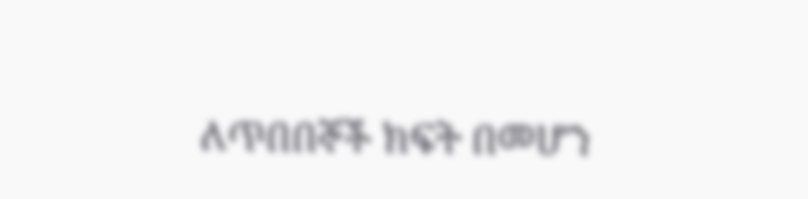ለጥበበኞች ክፍት በመሆን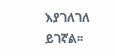እያገለገለ ይገኛል፡፡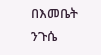በእመቤት ንጉሴ